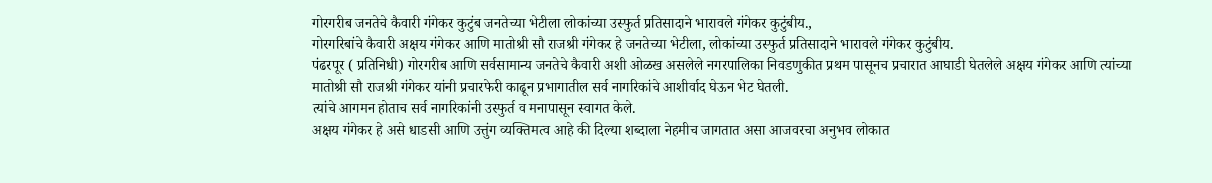गोरगरीब जनतेचे कैवारी गंगेकर कुटुंब जनतेच्या भेटीला लोकांच्या उस्फुर्त प्रतिसादाने भारावले गंगेकर कुटुंबीय.,
गोरगरिबांचे कैवारी अक्षय गंगेकर आणि मातोश्री सौ राजश्री गंगेकर हे जनतेच्या भेटीला, लोकांच्या उस्फुर्त प्रतिसादाने भारावले गंगेकर कुटुंबीय.
पंढरपूर ( प्रतिनिधी) गोरगरीब आणि सर्वसामान्य जनतेचे कैवारी अशी ओळख असलेले नगरपालिका निवडणुकीत प्रथम पासूनच प्रचारात आघाडी घेतलेले अक्षय गंगेकर आणि त्यांच्या मातोश्री सौ राजश्री गंगेकर यांनी प्रचारफेरी काढून प्रभागातील सर्व नागरिकांचे आशीर्वाद घेऊन भेट घेतली.
त्यांचे आगमन होताच सर्व नागरिकांनी उस्फुर्त व मनापासून स्वागत केले.
अक्षय गंगेकर हे असे धाडसी आणि उत्तुंग व्यक्तिमत्व आहे की दिल्या शब्दाला नेहमीच जागतात असा आजवरचा अनुभव लोकात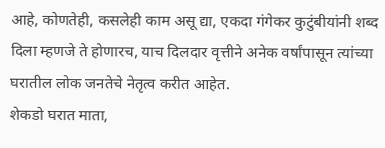आहे, कोणतेही, कसलेही काम असू द्या, एकदा गंगेकर कुटुंबीयांनी शब्द दिला म्हणजे ते होणारच, याच दिलदार वृत्तीने अनेक वर्षांपासून त्यांच्या घरातील लोक जनतेचे नेतृत्व करीत आहेत.
शेकडो घरात माता,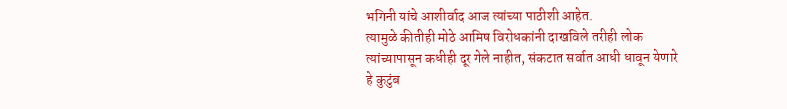भगिनी यांचे आशीर्वाद आज त्यांच्या पाठीशी आहेत.
त्यामुळे कीतीही मोठे आमिष विरोधकांनी दाखविले तरीही लोक त्यांच्यापासून कधीही दूर गेले नाहीत, संकटात सर्वात आधी धावून येणारे हे कुटुंब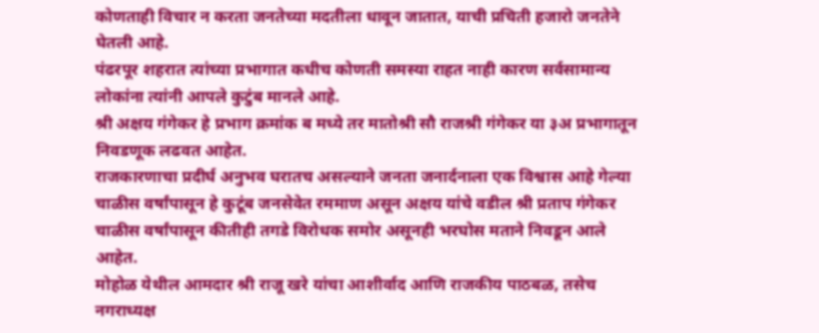कोणताही विचार न करता जनतेच्या मदतीला धावून जातात, याची प्रचिती हजारो जनतेने घेतली आहे.
पंढरपूर शहरात त्यांच्या प्रभागात कधीच कोणती समस्या राहत नाही कारण सर्वसामान्य लोकांना त्यांनी आपले कुटुंब मानले आहे.
श्री अक्षय गंगेकर हे प्रभाग क्रमांक ब मध्ये तर मातोश्री सौ राजश्री गंगेकर या ३अ प्रभागातून निवडणूक लढवत आहेत.
राजकारणाचा प्रदीर्घ अनुभव घरातच असल्याने जनता जनार्दनाला एक विश्वास आहे गेल्या चाळीस वर्षांपासून हे कुटूंब जनसेवेत रममाण असून अक्षय यांचे वडील श्री प्रताप गंगेकर चाळीस वर्षांपासून कीतीही तगडे विरोधक समोर असूनही भरघोस मताने निवडून आले आहेत.
मोहोळ येथील आमदार श्री राजू खरे यांचा आशीर्वाद आणि राजकीय पाठबळ, तसेच नगराध्यक्ष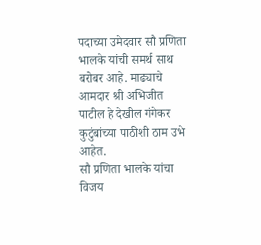पदाच्या उमेदवार सौ प्रणिता भालके यांची समर्थ साथ बरोबर आहे. माढ्याचे आमदार श्री अभिजीत पाटील हे देखील गंगेकर कुटुंबांच्या पाठीशी ठाम उभे आहेत.
सौ प्रणिता भालके यांचा विजय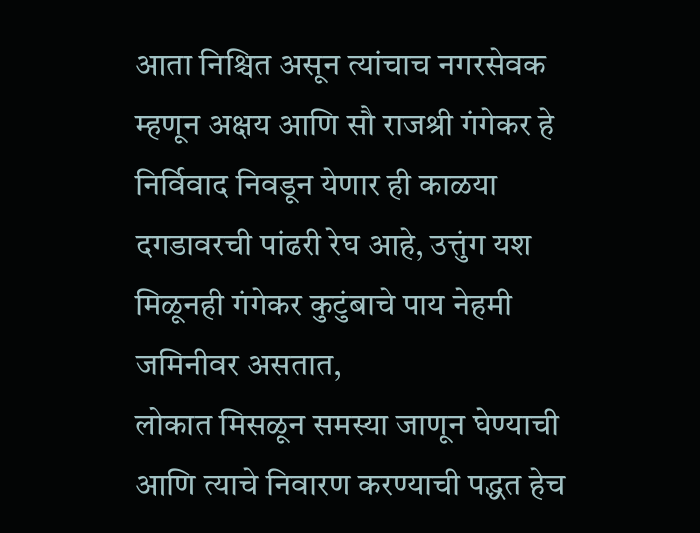आता निश्चित असून त्यांचाच नगरसेवक म्हणून अक्षय आणि सौ राजश्री गंगेकर हे निर्विवाद निवडून येणार ही काळया दगडावरची पांढरी रेघ आहे, उत्तुंग यश मिळूनही गंगेकर कुटुंबाचे पाय नेहमी जमिनीवर असतात,
लोकात मिसळून समस्या जाणून घेण्याची आणि त्याचे निवारण करण्याची पद्धत हेच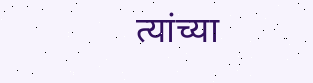त्यांच्या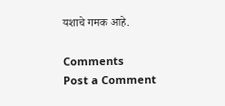यशाचे गमक आहे.

Comments
Post a Comment